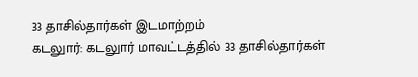33 தாசில்தார்கள் இடமாற்றம்
கடலுார்: கடலுார் மாவட்டத்தில் 33 தாசில்தார்கள்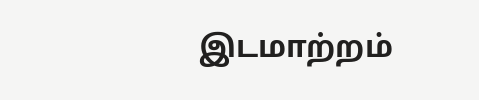இடமாற்றம்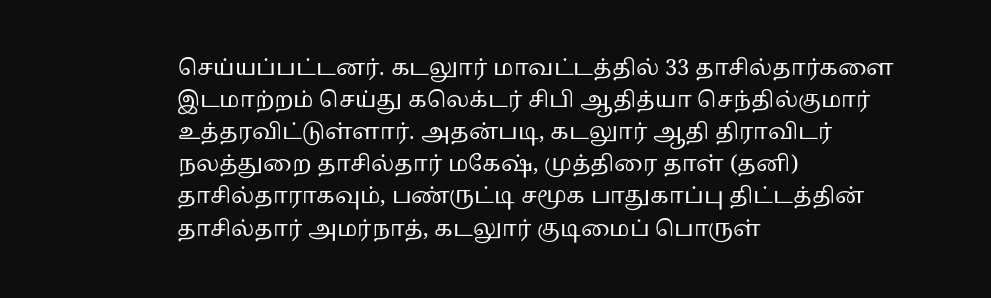செய்யப்பட்டனர். கடலுார் மாவட்டத்தில் 33 தாசில்தார்களை இடமாற்றம் செய்து கலெக்டர் சிபி ஆதித்யா செந்தில்குமார் உத்தரவிட்டுள்ளார். அதன்படி, கடலுார் ஆதி திராவிடர் நலத்துறை தாசில்தார் மகேஷ், முத்திரை தாள் (தனி) தாசில்தாராகவும், பண்ருட்டி சமூக பாதுகாப்பு திட்டத்தின் தாசில்தார் அமர்நாத், கடலுார் குடிமைப் பொருள்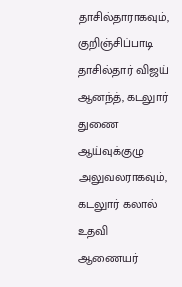தாசில்தாராகவும், குறிஞ்சிப்பாடி தாசில்தார் விஜய் ஆனந்த், கடலுார் துணை ஆய்வுக்குழு அலுவலராகவும், கடலுார் கலால் உதவி ஆணையர்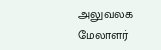அலுவலக மேலாளர்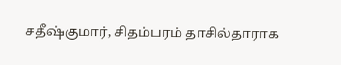சதீஷ்குமார், சிதம்பரம் தாசில்தாராக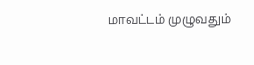மாவட்டம் முழுவதும்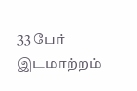33 பேர் இடமாற்றம்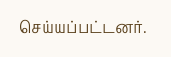செய்யப்பட்டனர்.